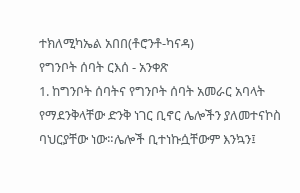ተክለሚካኤል አበበ(ቶሮንቶ-ካናዳ)
የግንቦት ሰባት ርእሰ - አንቀጽ
1. ከግንቦት ሰባትና የግንቦት ሰባት አመራር አባላት የማደንቅላቸው ድንቅ ነገር ቢኖር ሌሎችን ያለመተናኮስ ባህርያቸው ነው።ሌሎች ቢተነኩሷቸውም እንኳን፤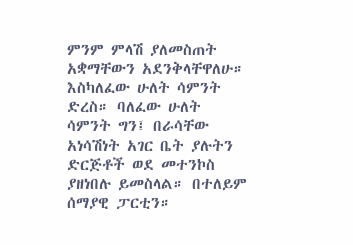ምንም ምላሽ ያለመስጠት አቋማቸውን አደንቅላቸዋለሁ። እስካለፈው ሁለት ሳምንት ድረስ። ባለፈው ሁለት ሳምንት ግን፤ በራሳቸው አነሳሽነት አገር ቤት ያሉትን ድርጅቶች ወደ መተንኮስ ያዘነበሉ ይመስላል። በተለይም ሰማያዊ ፓርቲን።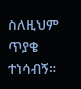ስለዚህም ጥያቄ ተነሳብኝ።